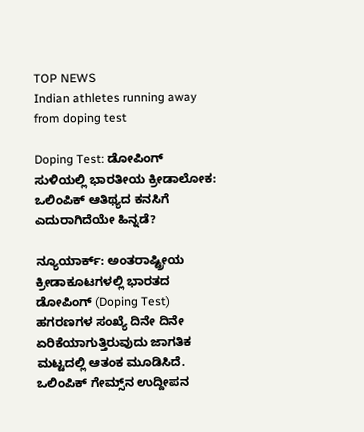TOP NEWS
Indian athletes running away from doping test

Doping Test: ಡೋಪಿಂಗ್ ಸುಳಿಯಲ್ಲಿ ಭಾರತೀಯ ಕ್ರೀಡಾಲೋಕ: ಒಲಿಂಪಿಕ್ ಆತಿಥ್ಯದ ಕನಸಿಗೆ ಎದುರಾಗಿದೆಯೇ ಹಿನ್ನಡೆ?

ನ್ಯೂಯಾರ್ಕ್: ಅಂತರಾಷ್ಟ್ರೀಯ ಕ್ರೀಡಾಕೂಟಗಳಲ್ಲಿ ಭಾರತದ ಡೋಪಿಂಗ್ (Doping Test) ಹಗರಣಗಳ ಸಂಖ್ಯೆ ದಿನೇ ದಿನೇ ಏರಿಕೆಯಾಗುತ್ತಿರುವುದು ಜಾಗತಿಕ ಮಟ್ಟದಲ್ಲಿ ಆತಂಕ ಮೂಡಿಸಿದೆ. ಒಲಿಂಪಿಕ್ ಗೇಮ್ಸ್‌ನ ಉದ್ದೀಪನ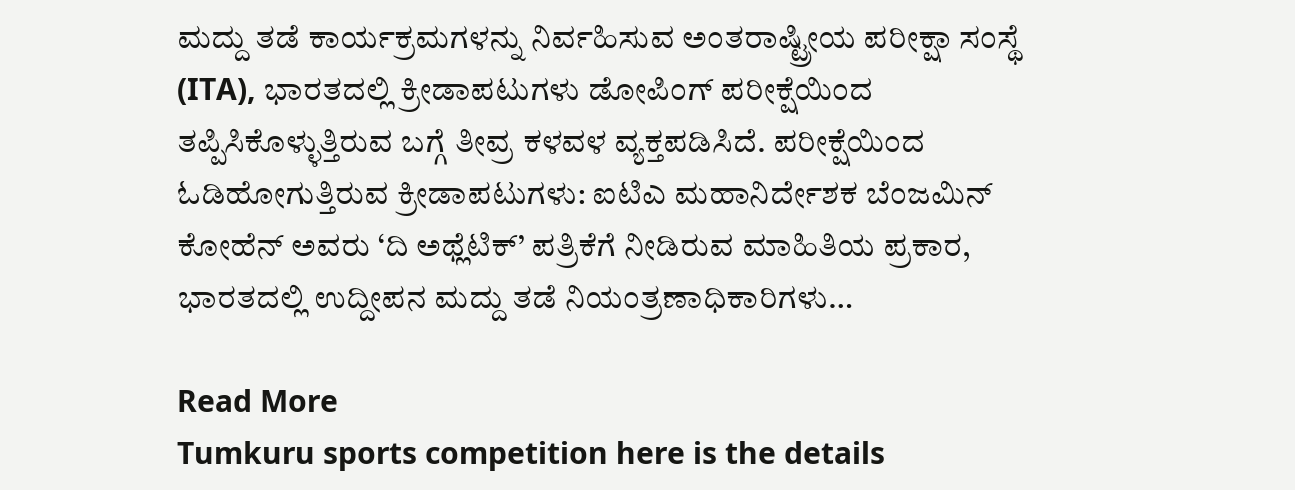ಮದ್ದು ತಡೆ ಕಾರ್ಯಕ್ರಮಗಳನ್ನು ನಿರ್ವಹಿಸುವ ಅಂತರಾಷ್ಟ್ರೀಯ ಪರೀಕ್ಷಾ ಸಂಸ್ಥೆ (ITA), ಭಾರತದಲ್ಲಿ ಕ್ರೀಡಾಪಟುಗಳು ಡೋಪಿಂಗ್ ಪರೀಕ್ಷೆಯಿಂದ ತಪ್ಪಿಸಿಕೊಳ್ಳುತ್ತಿರುವ ಬಗ್ಗೆ ತೀವ್ರ ಕಳವಳ ವ್ಯಕ್ತಪಡಿಸಿದೆ. ಪರೀಕ್ಷೆಯಿಂದ ಓಡಿಹೋಗುತ್ತಿರುವ ಕ್ರೀಡಾಪಟುಗಳು: ಐಟಿಎ ಮಹಾನಿರ್ದೇಶಕ ಬೆಂಜಮಿನ್ ಕೋಹೆನ್ ಅವರು ‘ದಿ ಅಥ್ಲೆಟಿಕ್’ ಪತ್ರಿಕೆಗೆ ನೀಡಿರುವ ಮಾಹಿತಿಯ ಪ್ರಕಾರ, ಭಾರತದಲ್ಲಿ ಉದ್ದೀಪನ ಮದ್ದು ತಡೆ ನಿಯಂತ್ರಣಾಧಿಕಾರಿಗಳು…

Read More
Tumkuru sports competition here is the details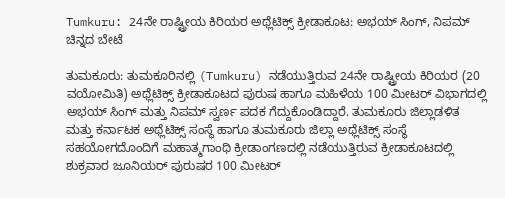Tumkuru: 24ನೇ ರಾಷ್ಟ್ರೀಯ ಕಿರಿಯರ ಅಥ್ಲೆಟಿಕ್ಸ್ ಕ್ರೀಡಾಕೂಟ: ಅಭಯ್ ಸಿಂಗ್, ನಿಪಮ್ ಚಿನ್ನದ ಬೇಟೆ

ತುಮಕೂರು: ತುಮಕೂರಿನಲ್ಲಿ (Tumkuru) ನಡೆಯುತ್ತಿರುವ 24ನೇ ರಾಷ್ಟ್ರೀಯ ಕಿರಿಯರ (20 ವಯೋಮಿತಿ) ಅಥ್ಲೆಟಿಕ್ಸ್ ಕ್ರೀಡಾಕೂಟದ ಪುರುಷ ಹಾಗೂ ಮಹಿಳೆಯ 100 ಮೀಟರ್ ವಿಭಾಗದಲ್ಲಿ ಅಭಯ್ ಸಿಂಗ್ ಮತ್ತು ನಿಪಮ್ ಸ್ವರ್ಣ ಪದಕ ಗೆದ್ದುಕೊಂಡಿದ್ದಾರೆ. ತುಮಕೂರು ಜಿಲ್ಲಾಡಳಿತ ಮತ್ತು ಕರ್ನಾಟಕ ಅಥ್ಲೆಟಿಕ್ಸ್ ಸಂಸ್ಥೆ ಹಾಗೂ ತುಮಕೂರು ಜಿಲ್ಲಾ ಅಥ್ಲೆಟಿಕ್ಸ್ ಸಂಸ್ಥೆ ಸಹಯೋಗದೊಂದಿಗೆ ಮಹಾತ್ಮಗಾಂಧಿ ಕ್ರೀಡಾಂಗಣದಲ್ಲಿ ನಡೆಯುತ್ತಿರುವ ಕ್ರೀಡಾಕೂಟದಲ್ಲಿ ಶುಕ್ರವಾರ ಜೂನಿಯರ್ ಪುರುಷರ 100 ಮೀಟರ್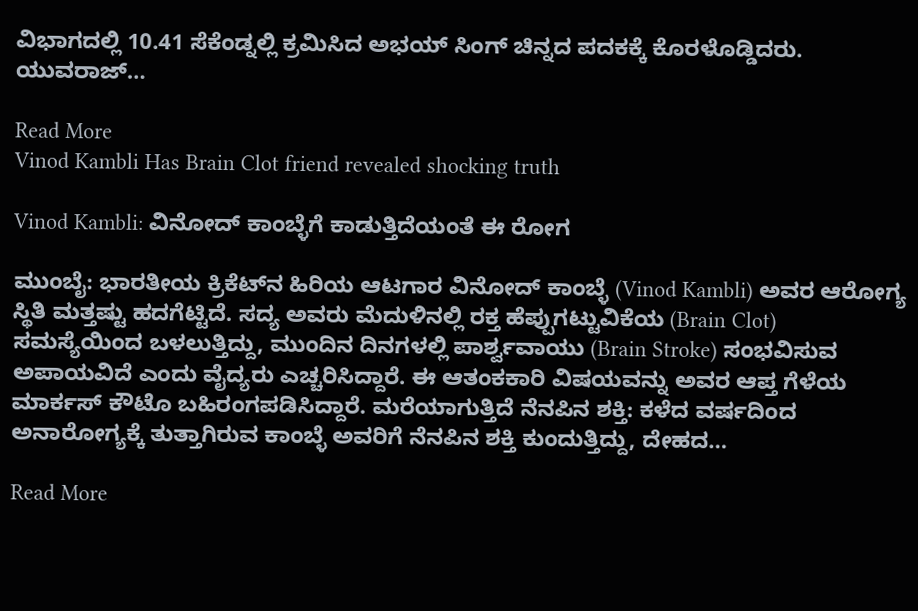ವಿಭಾಗದಲ್ಲಿ 10.41 ಸೆಕೆಂಡ್ನಲ್ಲಿ ಕ್ರಮಿಸಿದ ಅಭಯ್ ಸಿಂಗ್ ಚಿನ್ನದ ಪದಕಕ್ಕೆ ಕೊರಳೊಡ್ಡಿದರು. ಯುವರಾಜ್…

Read More
Vinod Kambli Has Brain Clot friend revealed shocking truth

Vinod Kambli: ವಿನೋದ್ ಕಾಂಬ್ಳೆಗೆ ಕಾಡುತ್ತಿದೆಯಂತೆ ಈ ರೋಗ

ಮುಂಬೈ: ಭಾರತೀಯ ಕ್ರಿಕೆಟ್‌ನ ಹಿರಿಯ ಆಟಗಾರ ವಿನೋದ್ ಕಾಂಬ್ಳೆ (Vinod Kambli) ಅವರ ಆರೋಗ್ಯ ಸ್ಥಿತಿ ಮತ್ತಷ್ಟು ಹದಗೆಟ್ಟಿದೆ. ಸದ್ಯ ಅವರು ಮೆದುಳಿನಲ್ಲಿ ರಕ್ತ ಹೆಪ್ಪುಗಟ್ಟುವಿಕೆಯ (Brain Clot) ಸಮಸ್ಯೆಯಿಂದ ಬಳಲುತ್ತಿದ್ದು, ಮುಂದಿನ ದಿನಗಳಲ್ಲಿ ಪಾರ್ಶ್ವವಾಯು (Brain Stroke) ಸಂಭವಿಸುವ ಅಪಾಯವಿದೆ ಎಂದು ವೈದ್ಯರು ಎಚ್ಚರಿಸಿದ್ದಾರೆ. ಈ ಆತಂಕಕಾರಿ ವಿಷಯವನ್ನು ಅವರ ಆಪ್ತ ಗೆಳೆಯ ಮಾರ್ಕಸ್ ಕೌಟೊ ಬಹಿರಂಗಪಡಿಸಿದ್ದಾರೆ. ಮರೆಯಾಗುತ್ತಿದೆ ನೆನಪಿನ ಶಕ್ತಿ: ಕಳೆದ ವರ್ಷದಿಂದ ಅನಾರೋಗ್ಯಕ್ಕೆ ತುತ್ತಾಗಿರುವ ಕಾಂಬ್ಳೆ ಅವರಿಗೆ ನೆನಪಿನ ಶಕ್ತಿ ಕುಂದುತ್ತಿದ್ದು, ದೇಹದ…

Read More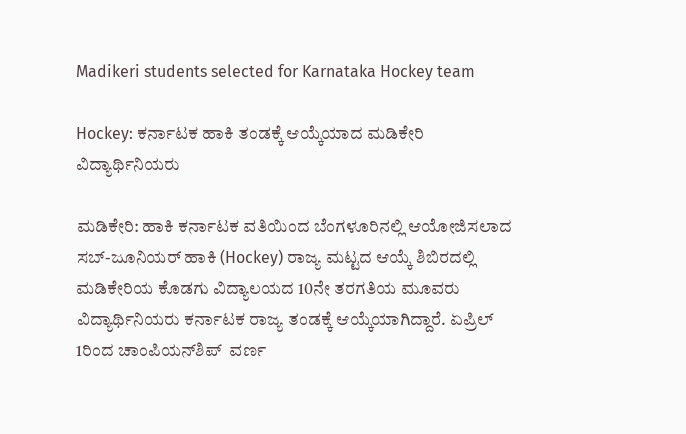Madikeri students selected for Karnataka Hockey team

Hockey: ಕರ್ನಾಟಕ ಹಾಕಿ ತಂಡಕ್ಕೆ ಆಯ್ಕೆಯಾದ ಮಡಿಕೇರಿ ವಿದ್ಯಾರ್ಥಿನಿಯರು

ಮಡಿಕೇರಿ: ಹಾಕಿ ಕರ್ನಾಟಕ ವತಿಯಿಂದ ಬೆಂಗಳೂರಿನಲ್ಲಿ ಆಯೋಜಿಸಲಾದ ಸಬ್-ಜೂನಿಯರ್ ಹಾಕಿ (Hockey) ರಾಜ್ಯ ಮಟ್ಟದ ಆಯ್ಕೆ ಶಿಬಿರದಲ್ಲಿ ಮಡಿಕೇರಿಯ ಕೊಡಗು ವಿದ್ಯಾಲಯದ 10ನೇ ತರಗತಿಯ ಮೂವರು ವಿದ್ಯಾರ್ಥಿನಿಯರು ಕರ್ನಾಟಕ ರಾಜ್ಯ ತಂಡಕ್ಕೆ ಆಯ್ಕೆಯಾಗಿದ್ದಾರೆ. ಏಪ್ರಿಲ್ 1ರಿಂದ ಚಾಂಪಿಯನ್‌ಶಿಪ್‌  ವರ್ಣ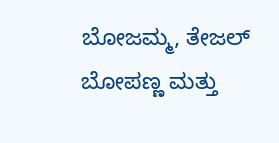ಬೋಜಮ್ಮ, ತೇಜಲ್ ಬೋಪಣ್ಣ ಮತ್ತು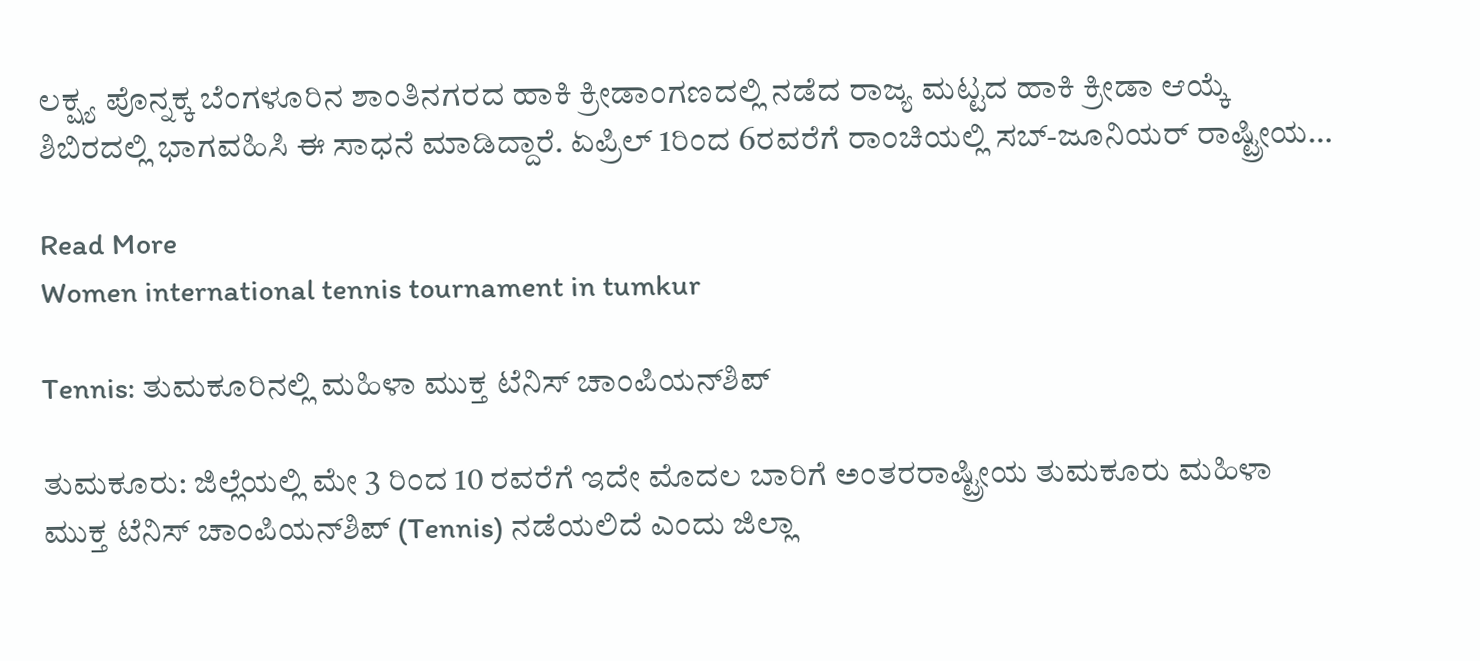ಲಕ್ಷ್ಯ ಪೊನ್ನಕ್ಕ ಬೆಂಗಳೂರಿನ ಶಾಂತಿನಗರದ ಹಾಕಿ ಕ್ರೀಡಾಂಗಣದಲ್ಲಿ ನಡೆದ ರಾಜ್ಯ ಮಟ್ಟದ ಹಾಕಿ ಕ್ರೀಡಾ ಆಯ್ಕೆ ಶಿಬಿರದಲ್ಲಿ ಭಾಗವಹಿಸಿ ಈ ಸಾಧನೆ ಮಾಡಿದ್ದಾರೆ. ಏಪ್ರಿಲ್ 1ರಿಂದ 6ರವರೆಗೆ ರಾಂಚಿಯಲ್ಲಿ ಸಬ್-ಜೂನಿಯರ್ ರಾಷ್ಟ್ರೀಯ…

Read More
Women international tennis tournament in tumkur

Tennis: ತುಮಕೂರಿನಲ್ಲಿ ಮಹಿಳಾ ಮುಕ್ತ ಟೆನಿಸ್ ಚಾಂಪಿಯನ್‌ಶಿಪ್

ತುಮಕೂರು: ಜಿಲ್ಲೆಯಲ್ಲಿ ಮೇ 3 ರಿಂದ 10 ರವರೆಗೆ ಇದೇ ಮೊದಲ ಬಾರಿಗೆ ಅಂತರರಾಷ್ಟ್ರೀಯ ತುಮಕೂರು ಮಹಿಳಾ ಮುಕ್ತ ಟೆನಿಸ್ ಚಾಂಪಿಯನ್‌ಶಿಪ್ (Tennis) ನಡೆಯಲಿದೆ ಎಂದು ಜಿಲ್ಲಾ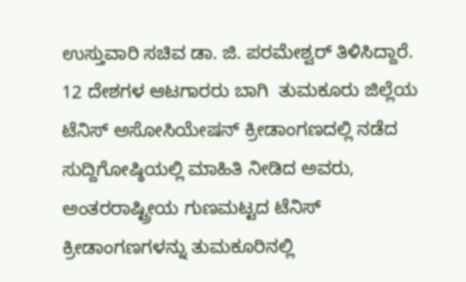ಉಸ್ತುವಾರಿ ಸಚಿವ ಡಾ. ಜಿ. ಪರಮೇಶ್ವರ್ ತಿಳಿಸಿದ್ದಾರೆ. 12 ದೇಶಗಳ ಆಟಗಾರರು ಬಾಗಿ  ತುಮಕೂರು ಜಿಲ್ಲೆಯ ಟೆನಿಸ್ ಅಸೋಸಿಯೇಷನ್ ಕ್ರೀಡಾಂಗಣದಲ್ಲಿ ನಡೆದ ಸುದ್ದಿಗೋಷ್ಠಿಯಲ್ಲಿ ಮಾಹಿತಿ ನೀಡಿದ ಅವರು, ಅಂತರರಾಷ್ಟ್ರೀಯ ಗುಣಮಟ್ಟದ ಟೆನಿಸ್ ಕ್ರೀಡಾಂಗಣಗಳನ್ನು ತುಮಕೂರಿನಲ್ಲಿ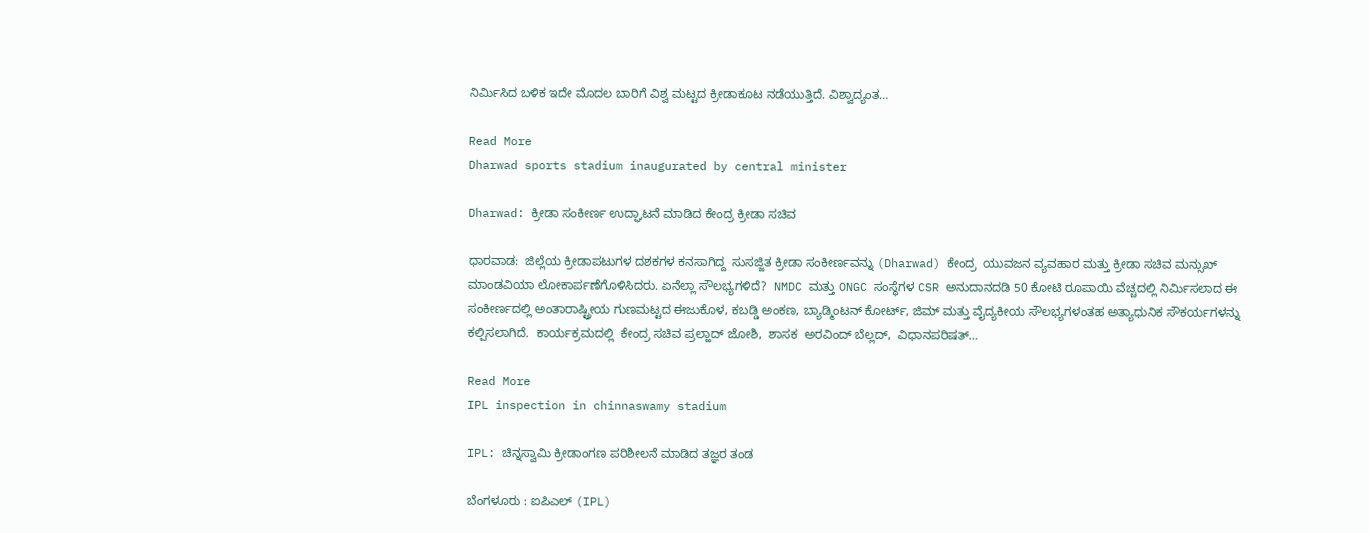ನಿರ್ಮಿಸಿದ ಬಳಿಕ ಇದೇ ಮೊದಲ ಬಾರಿಗೆ ವಿಶ್ವ ಮಟ್ಟದ ಕ್ರೀಡಾಕೂಟ ನಡೆಯುತ್ತಿದೆ. ವಿಶ್ವಾದ್ಯಂತ…

Read More
Dharwad sports stadium inaugurated by central minister

Dharwad: ಕ್ರೀಡಾ ಸಂಕೀರ್ಣ ಉದ್ಘಾಟನೆ ಮಾಡಿದ ಕೇಂದ್ರ ಕ್ರೀಡಾ ಸಚಿವ

ಧಾರವಾಡ:  ಜಿಲ್ಲೆಯ ಕ್ರೀಡಾಪಟುಗಳ ದಶಕಗಳ ಕನಸಾಗಿದ್ದ  ಸುಸಜ್ಜಿತ ಕ್ರೀಡಾ ಸಂಕೀರ್ಣವನ್ನು (Dharwad) ಕೇಂದ್ರ  ಯುವಜನ ವ್ಯವಹಾರ ಮತ್ತು ಕ್ರೀಡಾ ಸಚಿವ ಮನ್ಸುಖ್ ಮಾಂಡವಿಯಾ ಲೋಕಾರ್ಪಣೆಗೊಳಿಸಿದರು. ಏನೆಲ್ಲಾ ಸೌಲಭ್ಯಗಳಿದೆ?  NMDC ಮತ್ತು ONGC ಸಂಸ್ಥೆಗಳ CSR ಅನುದಾನದಡಿ 50 ಕೋಟಿ ರೂಪಾಯಿ ವೆಚ್ಚದಲ್ಲಿ ನಿರ್ಮಿಸಲಾದ ಈ ಸಂಕೀರ್ಣದಲ್ಲಿ ಅಂತಾರಾಷ್ಟ್ರೀಯ ಗುಣಮಟ್ಟದ ಈಜುಕೊಳ, ಕಬಡ್ಡಿ ಅಂಕಣ, ಬ್ಯಾಡ್ಮಿಂಟನ್ ಕೋರ್ಟ್, ಜಿಮ್ ಮತ್ತು ವೈದ್ಯಕೀಯ ಸೌಲಭ್ಯಗಳಂತಹ ಅತ್ಯಾಧುನಿಕ ಸೌಕರ್ಯಗಳನ್ನು ಕಲ್ಪಿಸಲಾಗಿದೆ.  ಕಾರ್ಯಕ್ರಮದಲ್ಲಿ  ಕೇಂದ್ರ ಸಚಿವ ಪ್ರಲ್ಹಾದ್ ಜೋಶಿ,  ಶಾಸಕ  ಅರವಿಂದ್ ಬೆಲ್ಲದ್,  ವಿಧಾನಪರಿಷತ್…

Read More
IPL inspection in chinnaswamy stadium

IPL: ಚಿನ್ನಸ್ವಾಮಿ ಕ್ರೀಡಾಂಗಣ ಪರಿಶೀಲನೆ ಮಾಡಿದ ತಜ್ಞರ ತಂಡ

ಬೆಂಗಳೂರು : ಐಪಿಎಲ್ (IPL)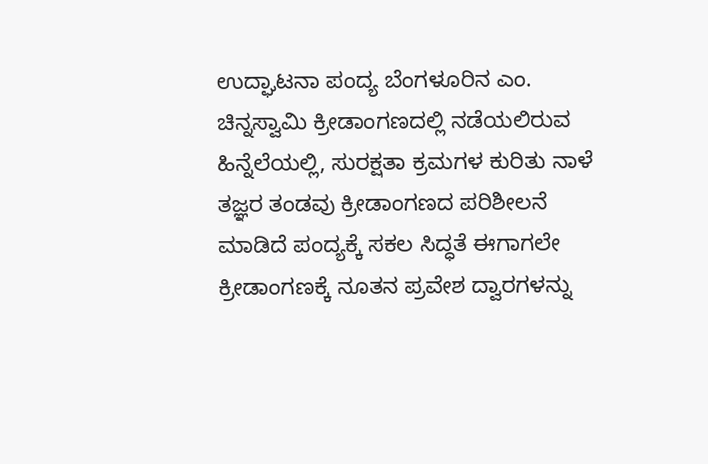ಉದ್ಘಾಟನಾ ಪಂದ್ಯ ಬೆಂಗಳೂರಿನ ಎಂ. ಚಿನ್ನಸ್ವಾಮಿ ಕ್ರೀಡಾಂಗಣದಲ್ಲಿ ನಡೆಯಲಿರುವ ಹಿನ್ನೆಲೆಯಲ್ಲಿ, ಸುರಕ್ಷತಾ ಕ್ರಮಗಳ ಕುರಿತು ನಾಳೆ ತಜ್ಞರ ತಂಡವು ಕ್ರೀಡಾಂಗಣದ ಪರಿಶೀಲನೆ ಮಾಡಿದೆ ಪಂದ್ಯಕ್ಕೆ ಸಕಲ ಸಿದ್ಧತೆ ಈಗಾಗಲೇ ಕ್ರೀಡಾಂಗಣಕ್ಕೆ ನೂತನ ಪ್ರವೇಶ ದ್ವಾರಗಳನ್ನು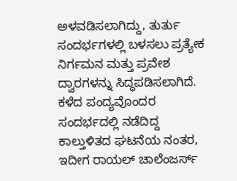ಅಳವಡಿಸಲಾಗಿದ್ದು, ತುರ್ತು ಸಂದರ್ಭಗಳಲ್ಲಿ ಬಳಸಲು ಪ್ರತ್ಯೇಕ ನಿರ್ಗಮನ ಮತ್ತು ಪ್ರವೇಶ ದ್ವಾರಗಳನ್ನು ಸಿದ್ಧಪಡಿಸಲಾಗಿದೆ.  ಕಳೆದ ಪಂದ್ಯವೊಂದರ ಸಂದರ್ಭದಲ್ಲಿ ನಡೆದಿದ್ದ ಕಾಲ್ತುಳಿತದ ಘಟನೆಯ ನಂತರ, ಇದೀಗ ರಾಯಲ್ ಚಾಲೆಂಜರ್ಸ್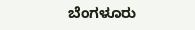ಬೆಂಗಳೂರು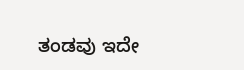ತಂಡವು ಇದೇ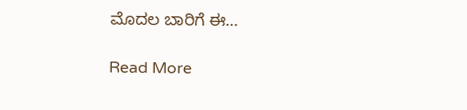ಮೊದಲ ಬಾರಿಗೆ ಈ…

Read More